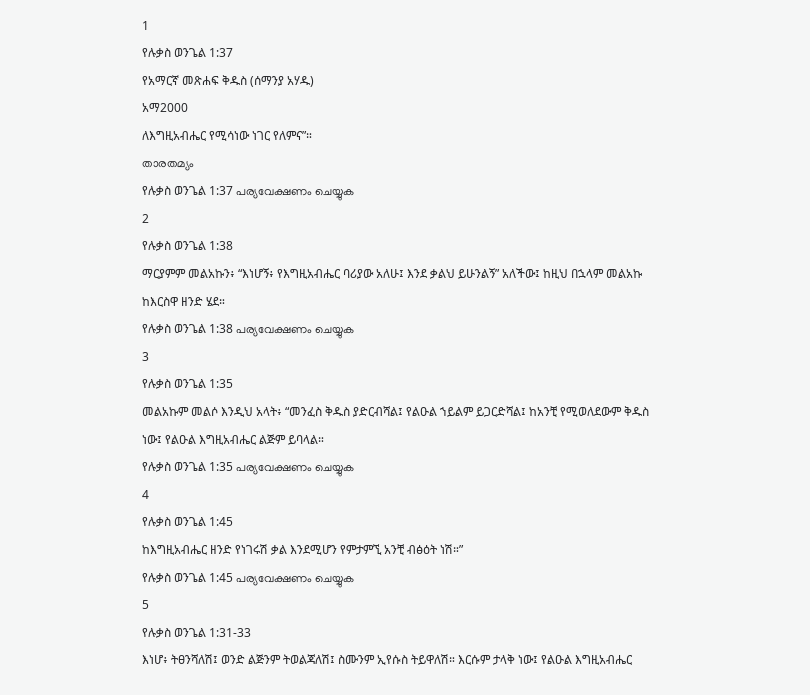1
የሉቃስ ወንጌል 1:37
የአማርኛ መጽሐፍ ቅዱስ (ሰማንያ አሃዱ)
አማ2000
ለእግዚአብሔር የሚሳነው ነገር የለምና”።
താരതമ്യം
የሉቃስ ወንጌል 1:37 പര്യവേക്ഷണം ചെയ്യുക
2
የሉቃስ ወንጌል 1:38
ማርያምም መልአኩን፥ “እነሆኝ፥ የእግዚአብሔር ባሪያው አለሁ፤ እንደ ቃልህ ይሁንልኝ” አለችው፤ ከዚህ በኋላም መልአኩ ከእርስዋ ዘንድ ሄደ።
የሉቃስ ወንጌል 1:38 പര്യവേക്ഷണം ചെയ്യുക
3
የሉቃስ ወንጌል 1:35
መልአኩም መልሶ እንዲህ አላት፥ “መንፈስ ቅዱስ ያድርብሻል፤ የልዑል ኀይልም ይጋርድሻል፤ ከአንቺ የሚወለደውም ቅዱስ ነው፤ የልዑል እግዚአብሔር ልጅም ይባላል።
የሉቃስ ወንጌል 1:35 പര്യവേക്ഷണം ചെയ്യുക
4
የሉቃስ ወንጌል 1:45
ከእግዚአብሔር ዘንድ የነገሩሽ ቃል እንደሚሆን የምታምኚ አንቺ ብፅዕት ነሽ።”
የሉቃስ ወንጌል 1:45 പര്യവേക്ഷണം ചെയ്യുക
5
የሉቃስ ወንጌል 1:31-33
እነሆ፥ ትፀንሻለሽ፤ ወንድ ልጅንም ትወልጃለሽ፤ ስሙንም ኢየሱስ ትይዋለሽ። እርሱም ታላቅ ነው፤ የልዑል እግዚአብሔር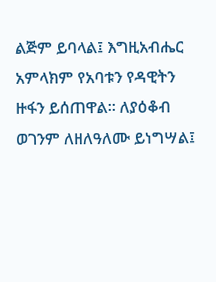ልጅም ይባላል፤ እግዚአብሔር አምላክም የአባቱን የዳዊትን ዙፋን ይሰጠዋል። ለያዕቆብ ወገንም ለዘለዓለሙ ይነግሣል፤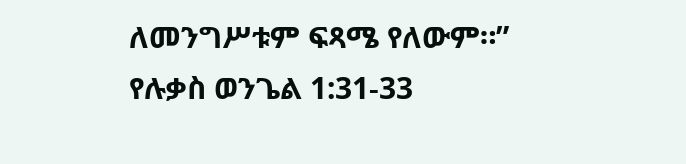ለመንግሥቱም ፍጻሜ የለውም።”
የሉቃስ ወንጌል 1:31-33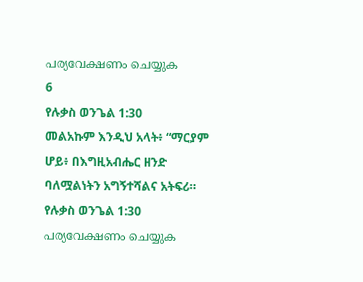പര്യവേക്ഷണം ചെയ്യുക
6
የሉቃስ ወንጌል 1:30
መልአኩም እንዲህ አላት፥ “ማርያም ሆይ፥ በእግዚአብሔር ዘንድ ባለሟልነትን አግኝተሻልና አትፍሪ።
የሉቃስ ወንጌል 1:30 പര്യവേക്ഷണം ചെയ്യുക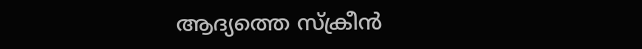ആദ്യത്തെ സ്ക്രീൻ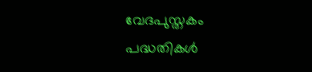വേദപുസ്തകം
പദ്ധതികൾ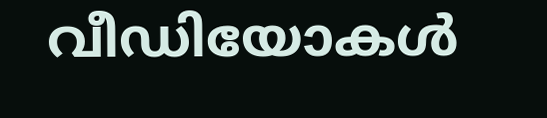വീഡിയോകൾ